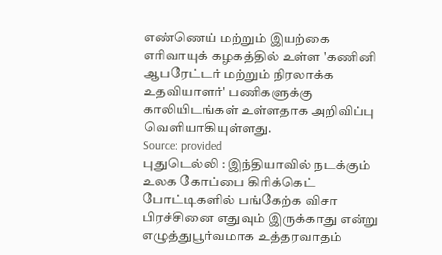எண்ணெய் மற்றும் இயற்கை எரிவாயுக் கழகத்தில் உள்ள 'கணினி ஆபரேட்டர் மற்றும் நிரலாக்க உதவியாளர்' பணிகளுக்கு காலியிடங்கள் உள்ளதாக அறிவிப்பு வெளியாகியுள்ளது.
Source: provided
புதுடெல்லி : இந்தியாவில் நடக்கும் உலக கோப்பை கிரிக்கெட் போட்டிகளில் பங்கேற்க விசா பிரச்சினை எதுவும் இருக்காது என்று எழுத்துபூர்வமாக உத்தரவாதம்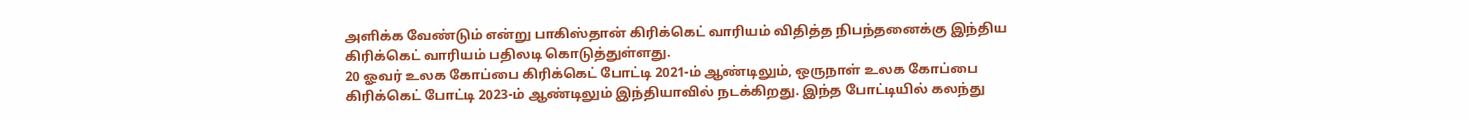அளிக்க வேண்டும் என்று பாகிஸ்தான் கிரிக்கெட் வாரியம் விதித்த நிபந்தனைக்கு இந்திய கிரிக்கெட் வாரியம் பதிலடி கொடுத்துள்ளது.
20 ஓவர் உலக கோப்பை கிரிக்கெட் போட்டி 2021-ம் ஆண்டிலும், ஒருநாள் உலக கோப்பை கிரிக்கெட் போட்டி 2023-ம் ஆண்டிலும் இந்தியாவில் நடக்கிறது. இந்த போட்டியில் கலந்து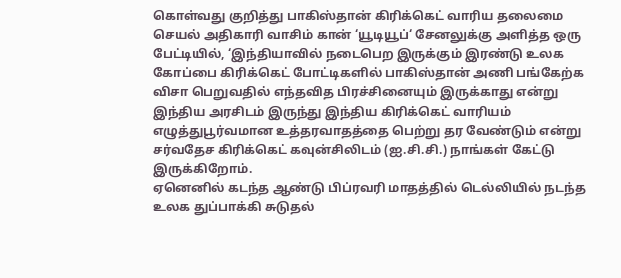கொள்வது குறித்து பாகிஸ்தான் கிரிக்கெட் வாரிய தலைமை செயல் அதிகாரி வாசிம் கான் ‘யூடியூப்‘ சேனலுக்கு அளித்த ஒரு பேட்டியில், ‘இந்தியாவில் நடைபெற இருக்கும் இரண்டு உலக கோப்பை கிரிக்கெட் போட்டிகளில் பாகிஸ்தான் அணி பங்கேற்க விசா பெறுவதில் எந்தவித பிரச்சினையும் இருக்காது என்று இந்திய அரசிடம் இருந்து இந்திய கிரிக்கெட் வாரியம் எழுத்துபூர்வமான உத்தரவாதத்தை பெற்று தர வேண்டும் என்று சர்வதேச கிரிக்கெட் கவுன்சிலிடம் (ஐ.சி.சி.) நாங்கள் கேட்டு இருக்கிறோம்.
ஏனெனில் கடந்த ஆண்டு பிப்ரவரி மாதத்தில் டெல்லியில் நடந்த உலக துப்பாக்கி சுடுதல்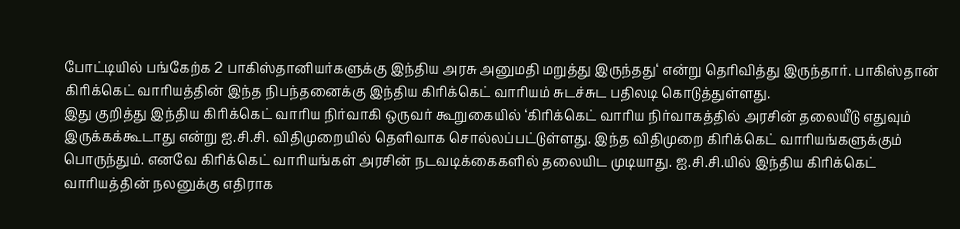போட்டியில் பங்கேற்க 2 பாகிஸ்தானியர்களுக்கு இந்திய அரசு அனுமதி மறுத்து இருந்தது‘ என்று தெரிவித்து இருந்தார். பாகிஸ்தான் கிரிக்கெட் வாரியத்தின் இந்த நிபந்தனைக்கு இந்திய கிரிக்கெட் வாரியம் சுடச்சுட பதிலடி கொடுத்துள்ளது.
இது குறித்து இந்திய கிரிக்கெட் வாரிய நிர்வாகி ஒருவர் கூறுகையில் ‘கிரிக்கெட் வாரிய நிர்வாகத்தில் அரசின் தலையீடு எதுவும் இருக்கக்கூடாது என்று ஐ.சி.சி. விதிமுறையில் தெளிவாக சொல்லப்பட்டுள்ளது. இந்த விதிமுறை கிரிக்கெட் வாரியங்களுக்கும் பொருந்தும். எனவே கிரிக்கெட் வாரியங்கள் அரசின் நடவடிக்கைகளில் தலையிட முடியாது. ஐ.சி.சி.யில் இந்திய கிரிக்கெட் வாரியத்தின் நலனுக்கு எதிராக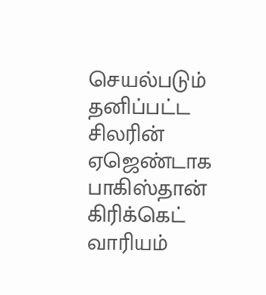செயல்படும் தனிப்பட்ட சிலரின் ஏஜெண்டாக பாகிஸ்தான் கிரிக்கெட் வாரியம்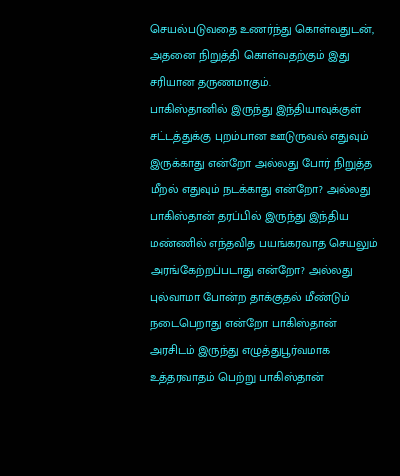செயல்படுவதை உணர்ந்து கொள்வதுடன், அதனை நிறுத்தி கொள்வதற்கும் இது சரியான தருணமாகும்.
பாகிஸ்தானில் இருந்து இந்தியாவுக்குள் சட்டத்துக்கு புறம்பான ஊடுருவல் எதுவும் இருக்காது என்றோ அல்லது போர் நிறுத்த மீறல் எதுவும் நடக்காது என்றோ? அல்லது பாகிஸ்தான் தரப்பில் இருந்து இந்திய மண்ணில் எந்தவித பயங்கரவாத செயலும் அரங்கேற்றப்படாது என்றோ? அல்லது புல்வாமா போன்ற தாக்குதல் மீண்டும் நடைபெறாது என்றோ பாகிஸ்தான் அரசிடம் இருந்து எழுத்துபூர்வமாக உத்தரவாதம் பெற்று பாகிஸ்தான்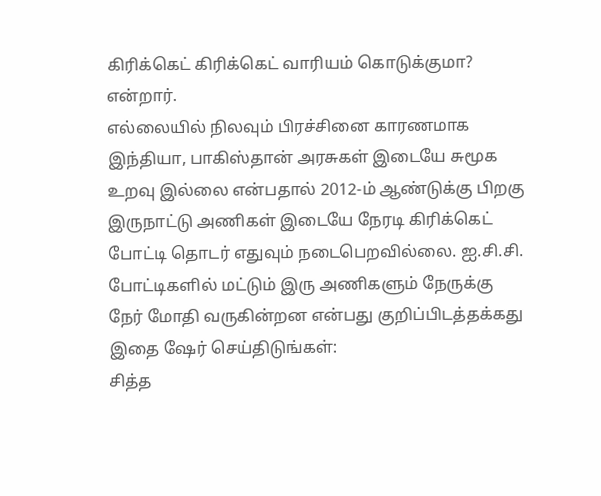கிரிக்கெட் கிரிக்கெட் வாரியம் கொடுக்குமா? என்றார்.
எல்லையில் நிலவும் பிரச்சினை காரணமாக இந்தியா, பாகிஸ்தான் அரசுகள் இடையே சுமூக உறவு இல்லை என்பதால் 2012-ம் ஆண்டுக்கு பிறகு இருநாட்டு அணிகள் இடையே நேரடி கிரிக்கெட் போட்டி தொடர் எதுவும் நடைபெறவில்லை. ஐ.சி.சி. போட்டிகளில் மட்டும் இரு அணிகளும் நேருக்கு நேர் மோதி வருகின்றன என்பது குறிப்பிடத்தக்கது
இதை ஷேர் செய்திடுங்கள்:
சித்த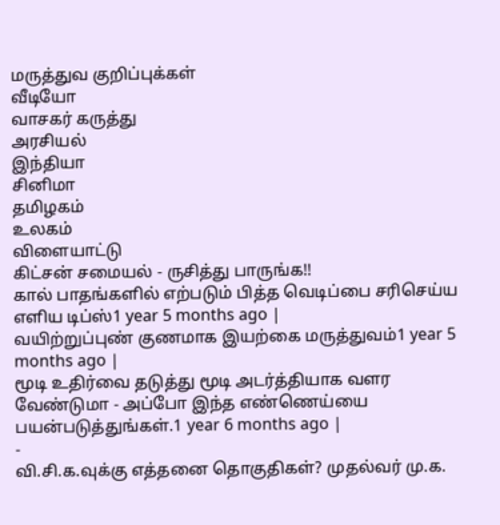மருத்துவ குறிப்புக்கள்
வீடியோ
வாசகர் கருத்து
அரசியல்
இந்தியா
சினிமா
தமிழகம்
உலகம்
விளையாட்டு
கிட்சன் சமையல் - ருசித்து பாருங்க!!
கால் பாதங்களில் எற்படும் பித்த வெடிப்பை சரிசெய்ய எளிய டிப்ஸ்1 year 5 months ago |
வயிற்றுப்புண் குணமாக இயற்கை மருத்துவம்1 year 5 months ago |
மூடி உதிர்வை தடுத்து மூடி அடர்த்தியாக வளர வேண்டுமா - அப்போ இந்த எண்ணெய்யை பயன்படுத்துங்கள்.1 year 6 months ago |
-
வி.சி.க.வுக்கு எத்தனை தொகுதிகள்? முதல்வர் மு.க.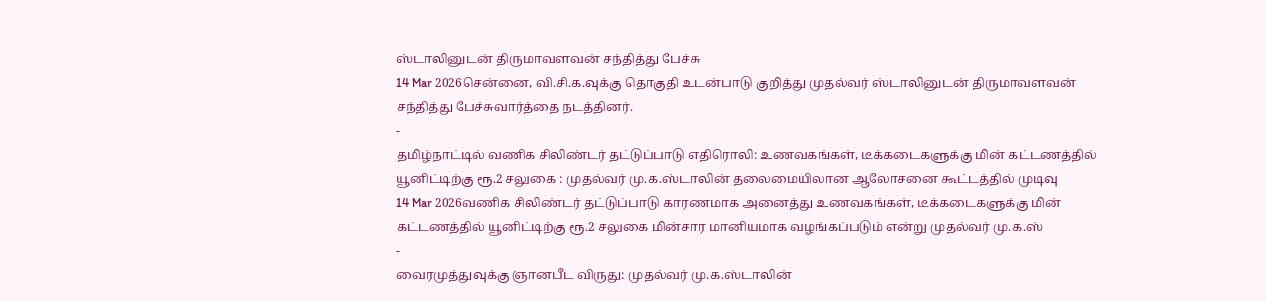ஸ்டாலினுடன் திருமாவளவன் சந்தித்து பேச்சு
14 Mar 2026சென்னை, வி.சி.க.வுக்கு தொகுதி உடன்பாடு குறித்து முதல்வர் ஸ்டாலினுடன் திருமாவளவன் சந்தித்து பேச்சுவார்த்தை நடத்தினர்.
-
தமிழ்நாட்டில் வணிக சிலிண்டர் தட்டுப்பாடு எதிரொலி: உணவகங்கள், டீக்கடைகளுக்கு மின் கட்டணத்தில் யூனிட்டிற்கு ரூ.2 சலுகை : முதல்வர் மு.க.ஸ்டாலின் தலைமையிலான ஆலோசனை கூட்டத்தில் முடிவு
14 Mar 2026வணிக சிலிண்டர் தட்டுப்பாடு காரணமாக அனைத்து உணவகங்கள், டீக்கடைகளுக்கு மின் கட்டணத்தில் யூனிட்டிற்கு ரூ.2 சலுகை மின்சார மானியமாக வழங்கப்படும் என்று முதல்வர் மு.க.ஸ்
-
வைரமுத்துவுக்கு ஞானபீட விருது: முதல்வர் மு.க.ஸ்டாலின்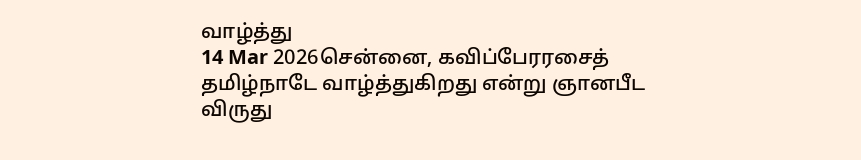வாழ்த்து
14 Mar 2026சென்னை, கவிப்பேரரசைத் தமிழ்நாடே வாழ்த்துகிறது என்று ஞானபீட விருது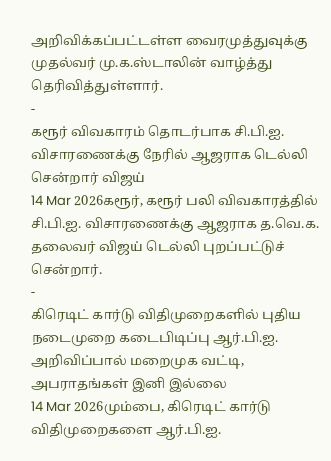அறிவிக்கப்பட்டள்ள வைரமுத்துவுக்கு முதல்வர் மு.க.ஸ்டாலின் வாழ்த்து தெரிவித்துள்ளார்.
-
கரூர் விவகாரம் தொடர்பாக சி.பி.ஐ. விசாரணைக்கு நேரில் ஆஜராக டெல்லி சென்றார் விஜய்
14 Mar 2026கரூர், கரூர் பலி விவகாரத்தில் சி.பி.ஐ. விசாரணைக்கு ஆஜராக த.வெ.க. தலைவர் விஜய் டெல்லி புறப்பட்டுச் சென்றார்.
-
கிரெடிட் கார்டு விதிமுறைகளில் புதிய நடைமுறை கடைபிடிப்பு ஆர்.பி.ஐ. அறிவிப்பால் மறைமுக வட்டி, அபராதங்கள் இனி இல்லை
14 Mar 2026மும்பை, கிரெடிட் கார்டு விதிமுறைகளை ஆர்.பி.ஐ.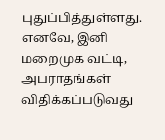புதுப்பித்துள்ளது. எனவே, இனி மறைமுக வட்டி, அபராதங்கள் விதிக்கப்படுவது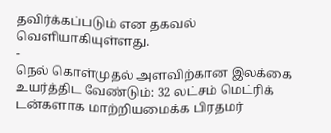தவிர்க்கப்படும் என தகவல் வெளியாகியுள்ளது.
-
நெல் கொள்முதல் அளவிற்கான இலக்கை உயர்த்திட வேண்டும்: 32 லட்சம் மெட்ரிக் டன்களாக மாற்றியமைக்க பிரதமர்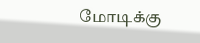மோடிக்கு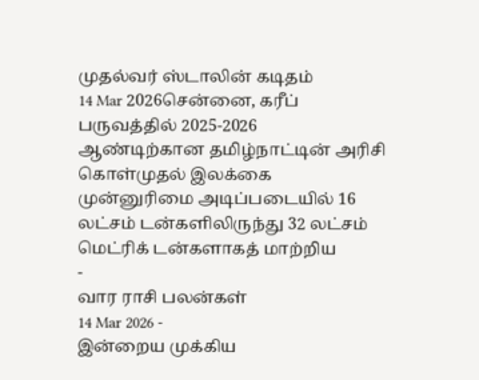முதல்வர் ஸ்டாலின் கடிதம்
14 Mar 2026சென்னை, கரீப் பருவத்தில் 2025-2026 ஆண்டிற்கான தமிழ்நாட்டின் அரிசி கொள்முதல் இலக்கை முன்னுரிமை அடிப்படையில் 16 லட்சம் டன்களிலிருந்து 32 லட்சம் மெட்ரிக் டன்களாகத் மாற்றிய
-
வார ராசி பலன்கள்
14 Mar 2026 -
இன்றைய முக்கிய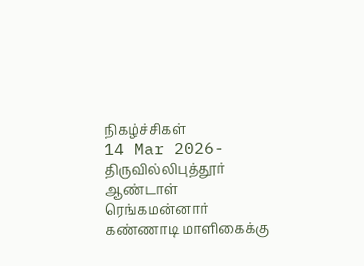நிகழ்ச்சிகள்
14 Mar 2026- திருவில்லிபுத்தூர் ஆண்டாள் ரெங்கமன்னார் கண்ணாடி மாளிகைக்கு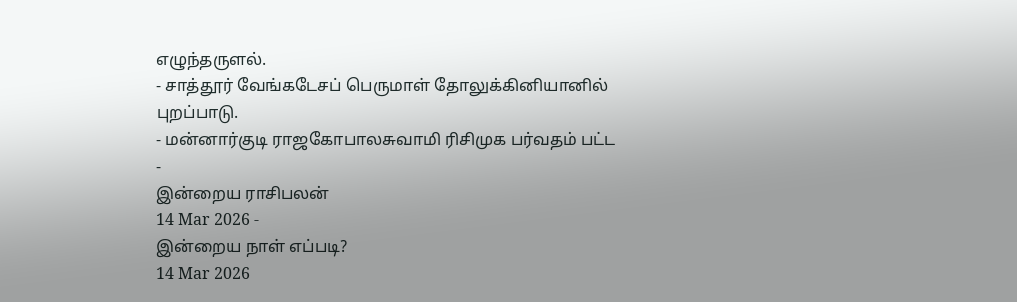எழுந்தருளல்.
- சாத்தூர் வேங்கடேசப் பெருமாள் தோலுக்கினியானில் புறப்பாடு.
- மன்னார்குடி ராஜகோபாலசுவாமி ரிசிமுக பர்வதம் பட்ட
-
இன்றைய ராசிபலன்
14 Mar 2026 -
இன்றைய நாள் எப்படி?
14 Mar 2026